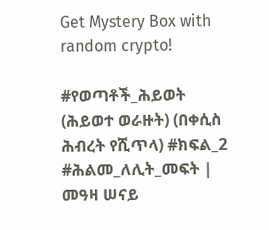Get Mystery Box with random crypto!

#የወጣቶች_ሕይወት (ሕይወተ ወራዙት) (በቀሲስ ሕብረት የሺጥላ) #ክፍል_2 #ሕልመ_ለሊት_መፍት | መዓዛ ሠናይ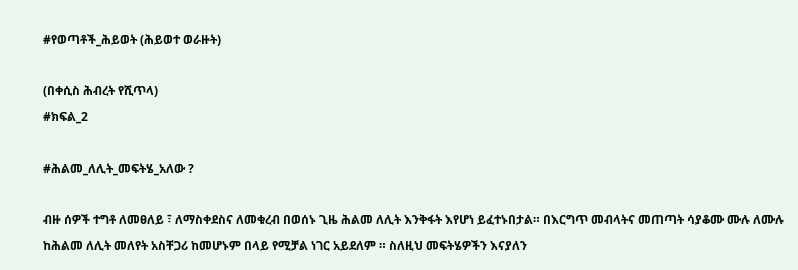#የወጣቶች_ሕይወት (ሕይወተ ወራዙት)

(በቀሲስ ሕብረት የሺጥላ)
#ክፍል_2

#ሕልመ_ለሊት_መፍትሄ_አለው ?

ብዙ ሰዎች ተግቶ ለመፀለይ ፣ ለማስቀደስና ለመቁረብ በወሰኑ ጊዜ ሕልመ ለሊት እንቅፋት እየሆነ ይፈተኑበታል። በእርግጥ መብላትና መጠጣት ሳያቆሙ ሙሉ ለሙሉ ከሕልመ ለሊት መለየት አስቸጋሪ ከመሆኑም በላይ የሚቻል ነገር አይደለም ። ስለዚህ መፍትሄዎችን እናያለን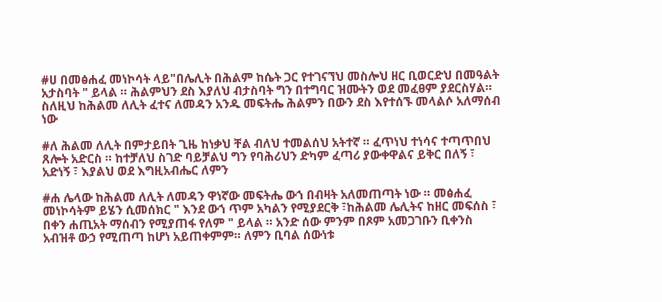#ሀ በመፅሐፈ መነኮሳት ላይ"በሌሊት በሕልም ከሴት ጋር የተገናኘህ መስሎህ ዘር ቢወርድህ በመዓልት አታስባት " ይላል ። ሕልምህን ደስ እያለህ ብታስባት ግን በተግባር ዝሙትን ወደ መፈፀም ያደርስሃል። ስለዚህ ከሕልመ ለሊት ፈተና ለመዳን አንዱ መፍትሔ ሕልምን በውን ደስ እየተሰኙ መላልሶ አለማሰብ ነው

#ለ ሕልመ ለሊት በምታይበት ጊዜ ከነቃህ ቸል ብለህ ተመልሰህ አትተኛ ። ፈጥነህ ተነሳና ተጣጥበህ ጸሎት አድርስ ። ከተቻለህ ስገድ ባይቻልህ ግን የባሕሪህን ድካም ፈጣሪ ያውቀዋልና ይቅር በለኝ ፣ አድነኝ ፣ እያልህ ወደ እግዚአብሔር ለምን

#ሐ ሌላው ከሕልመ ለሊት ለመዳን ዋነኛው መፍትሔ ውኀ በብዛት አለመጠጣት ነው ። መፅሐፈ መነኮሳትም ይሄን ሲመሰክር " እንደ ውኀ ጥም አካልን የሚያደርቅ ፣ከሕልመ ሌሊትና ከዘር መፍሰስ ፣ በቀን ሐጢአት ማሰብን የሚያጠፋ የለም " ይላል ። አንድ ሰው ምንም በጾም አመጋገቡን ቢቀንስ አብዝቶ ውኃ የሚጠጣ ከሆነ አይጠቀምም። ለምን ቢባል ሰውነቱ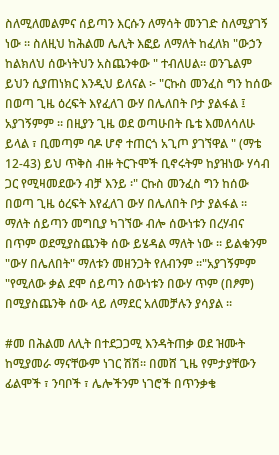ስለሚለመልምና ሰይጣን እርሱን ለማሳት መንገድ ስለሚያገኝ ነው ። ስለዚህ ከሕልመ ሌሊት እፎይ ለማለት ከፈለክ "ውኃን ከልክለህ ሰውነትህን አስጨንቀው " ተብለሀል። ወንጌልም ይህን ሲያጠነክር እንዲህ ይለናል ፦ "ርኩስ መንፈስ ግን ከሰው በወጣ ጊዜ ዕረፍት እየፈለገ ውሃ በሌለበት ቦታ ያልፋል ፤ አያገኝምም ። በዚያን ጊዜ ወደ ወጣሁበት ቤቴ እመለሳለሁ ይላል ፣ ቢመጣም ባዶ ሆኖ ተጠርጎ አጊጦ ያገኘዋል " (ማቴ 12-43) ይህ ጥቅስ ብዙ ትርጉሞች ቢኖሩትም ከያዝነው ሃሳብ ጋር የሚዛመደውን ብቻ እንይ ፡" ርኩስ መንፈስ ግን ከሰው በወጣ ጊዜ ዕረፍት እየፈለገ ውሃ በሌለበት ቦታ ያልፋል ። ማለት ሰይጣን መግቢያ ካገኘው ብሎ ሰውነቱን በረሃብና በጥም ወደሚያስጨንቅ ሰው ይሄዳል ማለት ነው ። ይልቁንም "ውሃ በሌለበት" ማለቱን መዘንጋት የለብንም ።"አያገኝምም "የሚለው ቃል ደሞ ሰይጣን ሰውነቱን በውሃ ጥም (በፆም) በሚያስጨንቅ ሰው ላይ ለማደር አለመቻሉን ያሳያል ።

#መ በሕልመ ለሊት በተደጋጋሚ እንዳትጠቃ ወደ ዝሙት ከሚያመራ ማናቸውም ነገር ሽሽ። በመሸ ጊዜ የምታያቸውን ፊልሞች ፣ ንባቦች ፣ ሌሎችንም ነገሮች በጥንቃቄ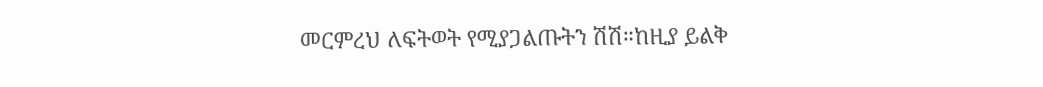መርምረህ ለፍትወት የሚያጋልጡትን ሽሽ።ከዚያ ይልቅ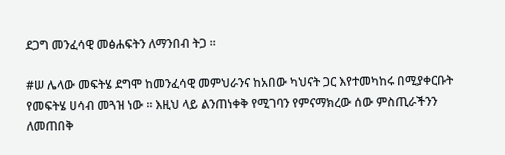ደጋግ መንፈሳዊ መፅሐፍትን ለማንበብ ትጋ ።

#ሠ ሌላው መፍትሄ ደግሞ ከመንፈሳዊ መምህራንና ከአበው ካህናት ጋር እየተመካከሩ በሚያቀርቡት የመፍትሄ ሀሳብ መጓዝ ነው ። እዚህ ላይ ልንጠነቀቅ የሚገባን የምናማክረው ሰው ምስጢራችንን ለመጠበቅ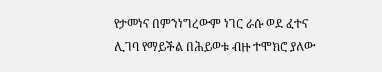የታመነና በምንነግረውም ነገር ራሱ ወደ ፈተና ሊገባ የማይችል በሕይወቱ ብዙ ተሞክሮ ያለው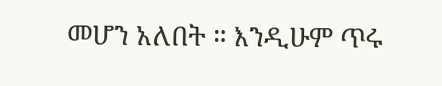መሆን አለበት ። እንዲሁም ጥሩ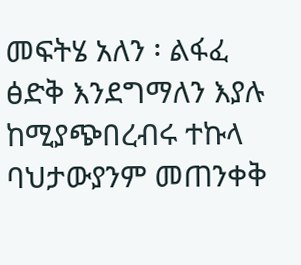መፍትሄ አለን ፡ ልፋፈ ፅድቅ እንደግማለን እያሉ ከሚያጭበረብሩ ተኩላ ባህታውያንም መጠንቀቅ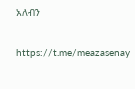አለብን

https://t.me/meazasenay